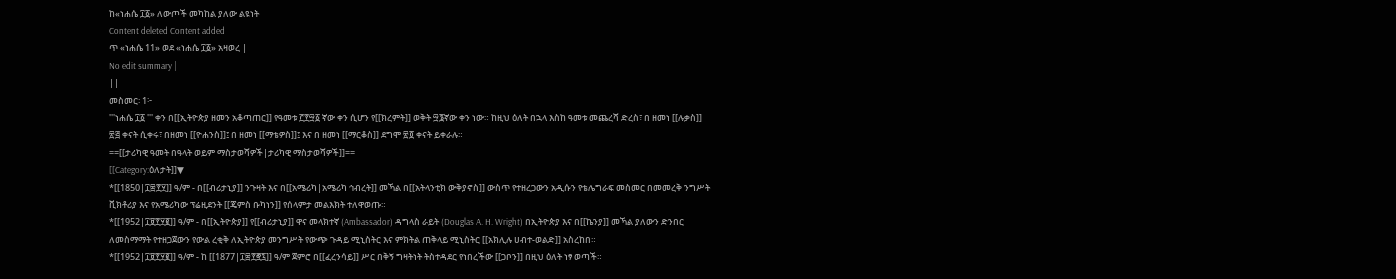ከ«ነሐሴ ፲፩» ለውጦች መካከል ያለው ልዩነት
Content deleted Content added
ጥ «ነሐሴ 11» ወደ «ነሐሴ ፲፩» አዛወረ |
No edit summary |
||
መስመር፡ 1፦
'''ነሐሴ ፲፩ ''' ቀን በ[[ኢትዮጵያ ዘመን አቆጣጠር]] የዓመቱ ፫፻፵፩ ኛው ቀን ሲሆን የ[[ክረምት]] ወቅት ፵፮ኛው ቀን ነው። ከዚህ ዕለት በኋላ እስከ ዓመቱ መጨረሻ ድረስ፣ በ ዘመነ [[ሉቃስ]] ፳፭ ቀናት ሲቀሩ፣ በዘመነ [[ዮሐንስ]]፤ በ ዘመነ [[ማቴዎስ]]፤ እና በ ዘመነ [[ማርቆስ]] ደግሞ ፳፬ ቀናት ይቀራሉ።
==[[ታሪካዊ ዓመት በዓላት ወይም ማስታወሻዎች|ታሪካዊ ማስታወሻዎች]]==
[[Category:ዕለታት]]▼
*[[1850|፲፰፻፶]] ዓ/ም - በ[[ብሪታኒያ]] ንጉዛት እና በ[[አሜሪካ|አሜሪካ ኅብረት]] መኻል በ[[አትላንቲክ ውቅያኖስ]] ውስጥ የተዘረጋውን አዲሱን የቴሌግራፍ መስመር በመመረቅ ንግሥት ቪክቶሪያ እና የአሜሪካው ፕሬዚደንት [[ጄምስ ቡካነን]] የሰላምታ መልእክት ተለዋወጡ።
*[[1952|፲፱፻፶፪]] ዓ/ም - በ[[ኢትዮጵያ]] የ[[ብሪታኒያ]] ዋና መላክተኛ (Ambassador) ዳግላስ ራይት (Douglas A. H. Wright) በኢትዮጵያ እና በ[[ኬንያ]] መኻል ያለውን ድንበር ለመስማማት የተዘጋጀውን የውል ረቂቅ ለኢትዮጵያ መንግሥት የውጭ ጉዳይ ሚኒስትር እና ምክትል ጠቅላይ ሚኒስትር [[አክሊሉ ሀብተ-ወልድ]] አስረከበ።
*[[1952|፲፱፻፶፪]] ዓ/ም - ከ [[1877|፲፰፻፸፯]] ዓ/ም ጀምሮ በ[[ፈረንሳይ]] ሥር በቅኝ ግዛትነት ትስተዳደር የነበረችው [[ጋቦን]] በዚህ ዕለት ነፃ ወጣች።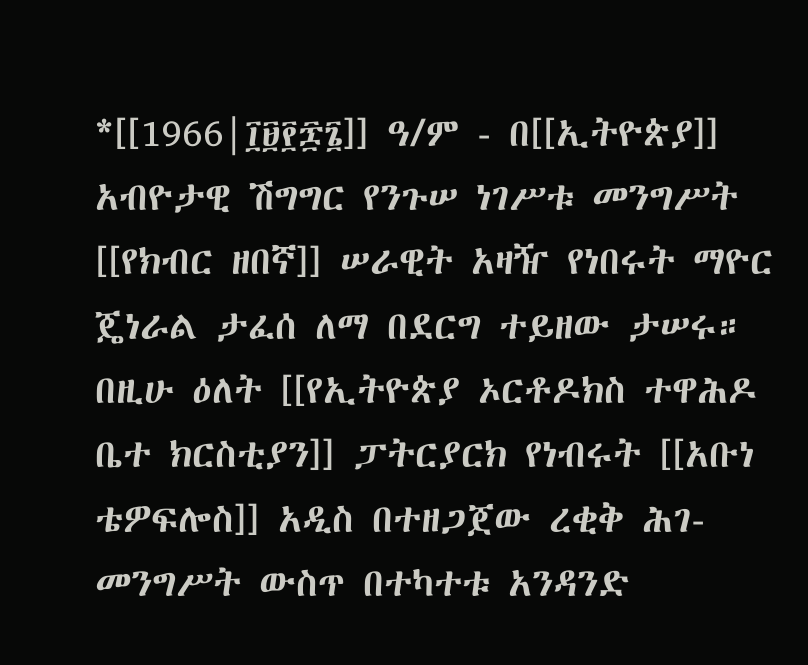*[[1966|፲፱፻፷፮]] ዓ/ም - በ[[ኢትዮጵያ]] አብዮታዊ ሽግግር የንጉሠ ነገሥቱ መንግሥት [[የክብር ዘበኛ]] ሠራዊት አዛዥ የነበሩት ማዮር ጄነራል ታፈሰ ለማ በደርግ ተይዘው ታሠሩ። በዚሁ ዕለት [[የኢትዮጵያ ኦርቶዶክስ ተዋሕዶ ቤተ ክርስቲያን]] ፓትርያርክ የነብሩት [[አቡነ ቴዎፍሎስ]] አዲስ በተዘጋጀው ረቂቅ ሕገ-መንግሥት ውስጥ በተካተቱ አንዳንድ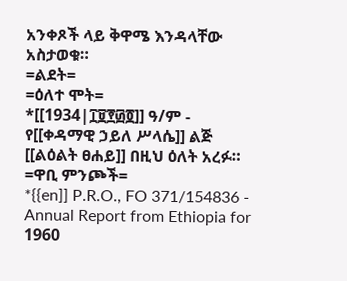አንቀጾች ላይ ቅዋሜ እንዳላቸው አስታወቁ።
=ልደት=
=ዕለተ ሞት=
*[[1934|፲፱፻፴፬]] ዓ/ም - የ[[ቀዳማዊ ኃይለ ሥላሴ]] ልጅ [[ልዕልት ፀሐይ]] በዚህ ዕለት አረፉ።
=ዋቢ ምንጮች=
*{{en]] P.R.O., FO 371/154836 - Annual Report from Ethiopia for 1960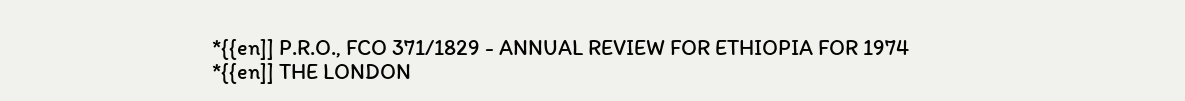*{{en]] P.R.O., FCO 371/1829 - ANNUAL REVIEW FOR ETHIOPIA FOR 1974
*{{en]] THE LONDON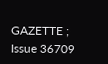GAZETTE ; Issue 36709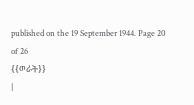published on the 19 September 1944. Page 20 of 26
{{ወራት}}
|